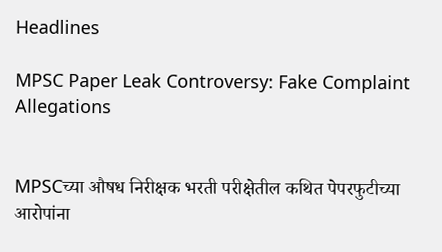Headlines

MPSC Paper Leak Controversy: Fake Complaint Allegations


MPSCच्या औषध निरीक्षक भरती परीक्षेतील कथित पेपरफुटीच्या आरोपांना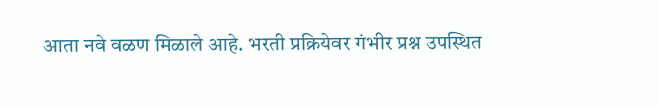आता नवे वळण मिळाले आहे. भरती प्रक्रियेवर गंभीर प्रश्न उपस्थित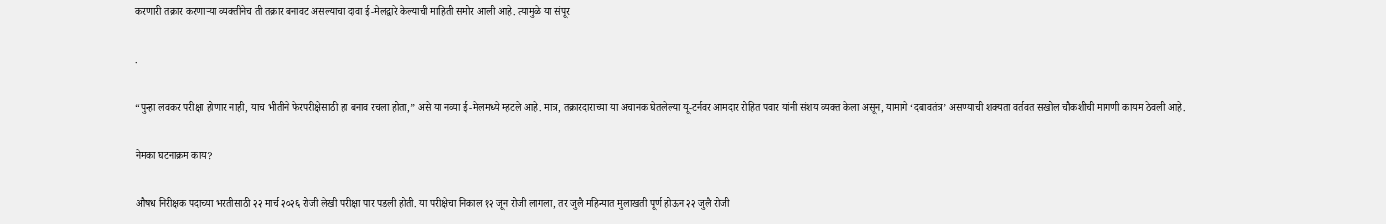करणारी तक्रार करणाऱ्या व्यक्तीनेच ती तक्रार बनावट असल्याचा दावा ई-मेलद्वारे केल्याची माहिती समोर आली आहे. त्यामुळे या संपूर

.

“पुन्हा लवकर परीक्षा होणार नाही, याच भीतीने फेरपरीक्षेसाठी हा बनाव रचला होता,” असे या नव्या ई-मेलमध्ये म्हटले आहे. मात्र, तक्रारदाराच्या या अचानक घेतलेल्या यू-टर्नवर आमदार रोहित पवार यांनी संशय व्यक्त केला असून, यामागे ‘दबावतंत्र’ असण्याची शक्यता वर्तवत सखोल चौकशीची मागणी कायम ठेवली आहे.

नेमका घटनाक्रम काय?

औषध निरीक्षक पदाच्या भरतीसाठी २२ मार्च २०२६ रोजी लेखी परीक्षा पार पडली होती. या परीक्षेचा निकाल १२ जून रोजी लागला, तर जुलै महिन्यात मुलाखती पूर्ण होऊन २२ जुलै रोजी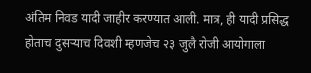अंतिम निवड यादी जाहीर करण्यात आली. मात्र, ही यादी प्रसिद्ध होताच दुसऱ्याच दिवशी म्हणजेच २३ जुलै रोजी आयोगाला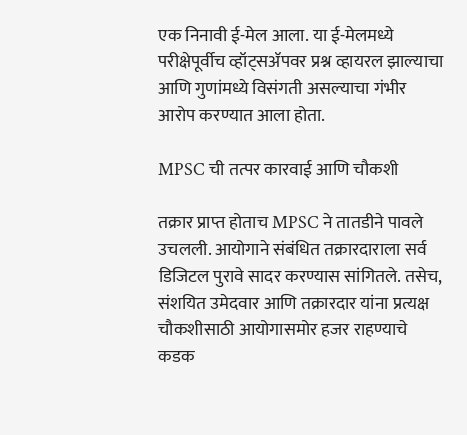एक निनावी ई-मेल आला. या ई-मेलमध्ये परीक्षेपूर्वीच व्हॉट्सॲपवर प्रश्न व्हायरल झाल्याचा आणि गुणांमध्ये विसंगती असल्याचा गंभीर आरोप करण्यात आला होता.

MPSC ची तत्पर कारवाई आणि चौकशी

तक्रार प्राप्त होताच MPSC ने तातडीने पावले उचलली. आयोगाने संबंधित तक्रारदाराला सर्व डिजिटल पुरावे सादर करण्यास सांगितले. तसेच, संशयित उमेदवार आणि तक्रारदार यांना प्रत्यक्ष चौकशीसाठी आयोगासमोर हजर राहण्याचे कडक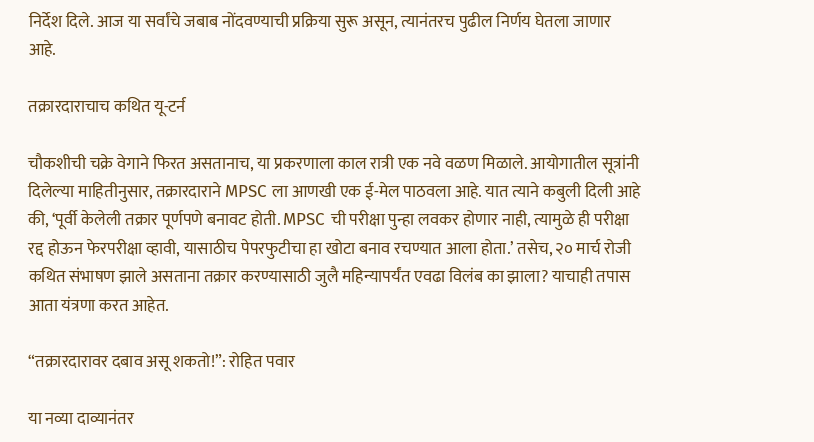निर्देश दिले. आज या सर्वांचे जबाब नोंदवण्याची प्रक्रिया सुरू असून, त्यानंतरच पुढील निर्णय घेतला जाणार आहे.

तक्रारदाराचाच कथित यू-टर्न

चौकशीची चक्रे वेगाने फिरत असतानाच, या प्रकरणाला काल रात्री एक नवे वळण मिळाले. आयोगातील सूत्रांनी दिलेल्या माहितीनुसार, तक्रारदाराने MPSC ला आणखी एक ई-मेल पाठवला आहे. यात त्याने कबुली दिली आहे की, ‘पूर्वी केलेली तक्रार पूर्णपणे बनावट होती. MPSC ची परीक्षा पुन्हा लवकर होणार नाही, त्यामुळे ही परीक्षा रद्द होऊन फेरपरीक्षा व्हावी, यासाठीच पेपरफुटीचा हा खोटा बनाव रचण्यात आला होता.’ तसेच, २० मार्च रोजी कथित संभाषण झाले असताना तक्रार करण्यासाठी जुलै महिन्यापर्यंत एवढा विलंब का झाला? याचाही तपास आता यंत्रणा करत आहेत.

“तक्रारदारावर दबाव असू शकतो!”: रोहित पवार

या नव्या दाव्यानंतर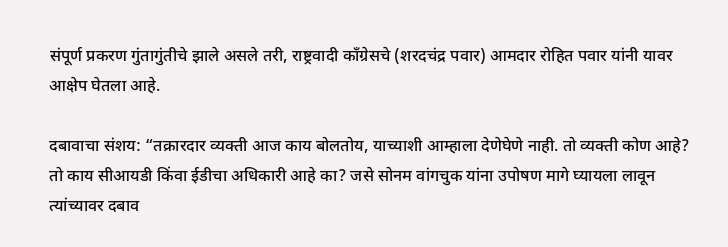संपूर्ण प्रकरण गुंतागुंतीचे झाले असले तरी, राष्ट्रवादी काँग्रेसचे (शरदचंद्र पवार) आमदार रोहित पवार यांनी यावर आक्षेप घेतला आहे.

दबावाचा संशय: “तक्रारदार व्यक्ती आज काय बोलतोय, याच्याशी आम्हाला देणेघेणे नाही. तो व्यक्ती कोण आहे? तो काय सीआयडी किंवा ईडीचा अधिकारी आहे का? जसे सोनम वांगचुक यांना उपोषण मागे घ्यायला लावून त्यांच्यावर दबाव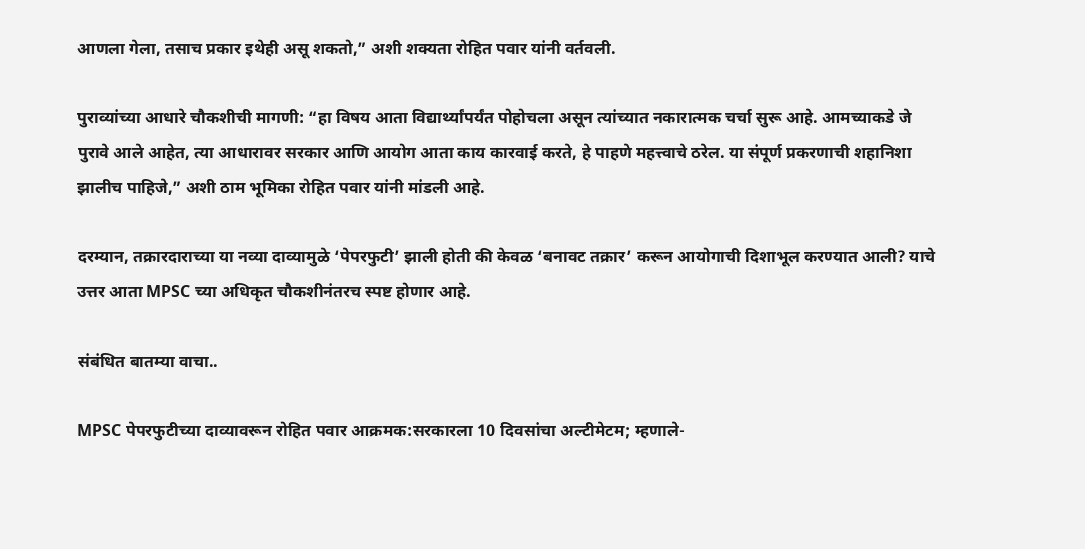आणला गेला, तसाच प्रकार इथेही असू शकतो,” अशी शक्यता रोहित पवार यांनी वर्तवली.

पुराव्यांच्या आधारे चौकशीची मागणी: “हा विषय आता विद्यार्थ्यांपर्यंत पोहोचला असून त्यांच्यात नकारात्मक चर्चा सुरू आहे. आमच्याकडे जे पुरावे आले आहेत, त्या आधारावर सरकार आणि आयोग आता काय कारवाई करते, हे पाहणे महत्त्वाचे ठरेल. या संपूर्ण प्रकरणाची शहानिशा झालीच पाहिजे,” अशी ठाम भूमिका रोहित पवार यांनी मांडली आहे.

दरम्यान, तक्रारदाराच्या या नव्या दाव्यामुळे ‘पेपरफुटी’ झाली होती की केवळ ‘बनावट तक्रार’ करून आयोगाची दिशाभूल करण्यात आली? याचे उत्तर आता MPSC च्या अधिकृत चौकशीनंतरच स्पष्ट होणार आहे.

संबंधित बातम्या वाचा..

MPSC पेपरफुटीच्या दाव्यावरून रोहित पवार आक्रमक:सरकारला 10 दिवसांचा अल्टीमेटम; म्हणाले-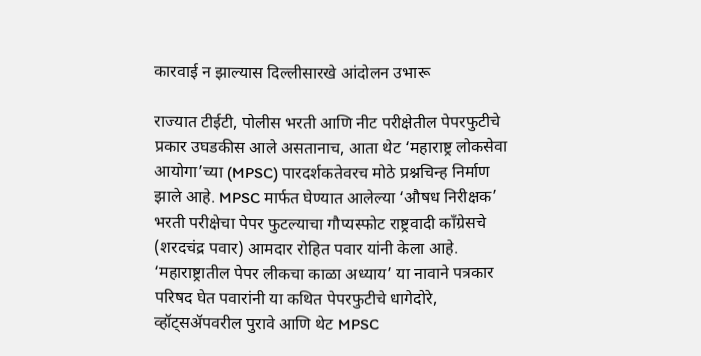कारवाई न झाल्यास दिल्लीसारखे आंदोलन उभारू

राज्यात टीईटी, पोलीस भरती आणि नीट परीक्षेतील पेपरफुटीचे प्रकार उघडकीस आले असतानाच, आता थेट ‘महाराष्ट्र लोकसेवा आयोगा’च्या (MPSC) पारदर्शकतेवरच मोठे प्रश्नचिन्ह निर्माण झाले आहे. MPSC मार्फत घेण्यात आलेल्या ‘औषध निरीक्षक’ भरती परीक्षेचा पेपर फुटल्याचा गौप्यस्फोट राष्ट्रवादी काँग्रेसचे (शरदचंद्र पवार) आमदार रोहित पवार यांनी केला आहे. ‘महाराष्ट्रातील पेपर लीकचा काळा अध्याय’ या नावाने पत्रकार परिषद घेत पवारांनी या कथित पेपरफुटीचे धागेदोरे, व्हॉट्सॲपवरील पुरावे आणि थेट MPSC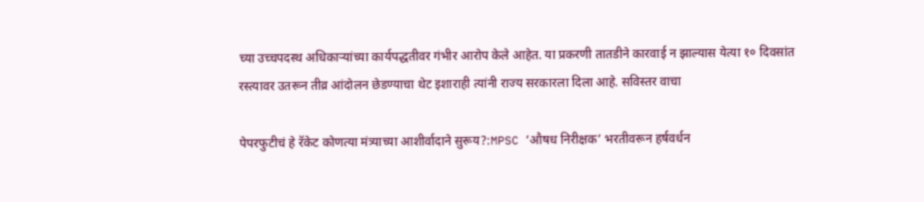च्या उच्चपदस्थ अधिकाऱ्यांच्या कार्यपद्धतीवर गंभीर आरोप केले आहेत. या प्रकरणी तातडीने कारवाई न झाल्यास येत्या १० दिवसांत रस्त्यावर उतरून तीव्र आंदोलन छेडण्याचा थेट इशाराही त्यांनी राज्य सरकारला दिला आहे. सविस्तर वाचा

पेपरफुटीचं हे रॅकेट कोणत्या मंत्र्याच्या आशीर्वादाने सुरूय?:MPSC ‘औषध निरीक्षक’ भरतीवरून हर्षवर्धन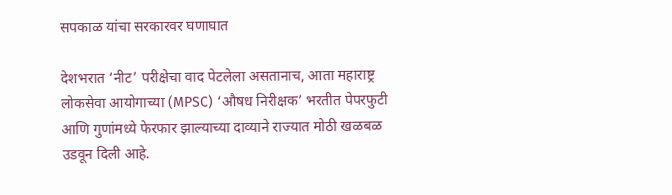सपकाळ यांचा सरकारवर घणाघात

देशभरात ‘नीट’ परीक्षेचा वाद पेटलेला असतानाच, आता महाराष्ट्र लोकसेवा आयोगाच्या (MPSC) ‘औषध निरीक्षक’ भरतीत पेपरफुटी आणि गुणांमध्ये फेरफार झाल्याच्या दाव्याने राज्यात मोठी खळबळ उडवून दिली आहे.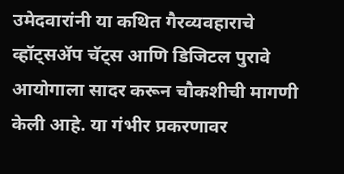उमेदवारांनी या कथित गैरव्यवहाराचे व्हॉट्सॲप चॅट्स आणि डिजिटल पुरावे आयोगाला सादर करून चौकशीची मागणी केली आहे. या गंभीर प्रकरणावर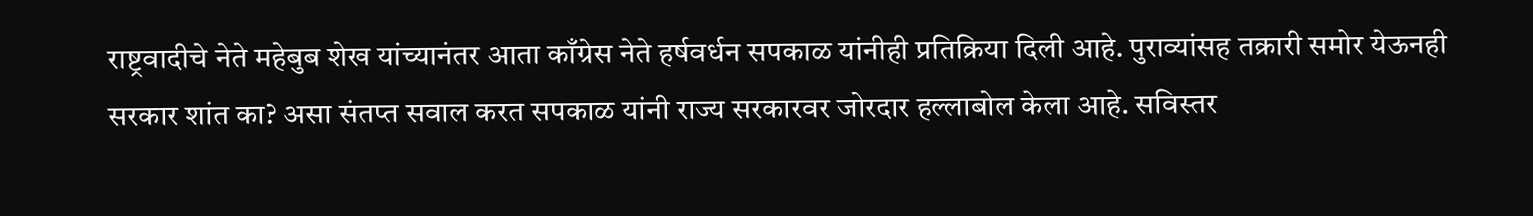राष्ट्रवादीचे नेते महेबुब शेख यांच्यानंतर आता काँग्रेस नेते हर्षवर्धन सपकाळ यांनीही प्रतिक्रिया दिली आहे. पुराव्यांसह तक्रारी समोर येऊनही सरकार शांत का? असा संतप्त सवाल करत सपकाळ यांनी राज्य सरकारवर जोरदार हल्लाबोल केला आहे. सविस्तर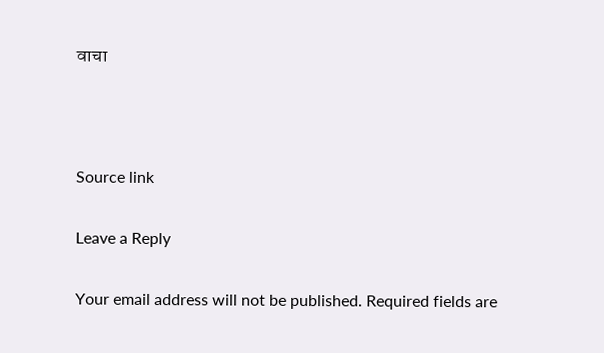वाचा



Source link

Leave a Reply

Your email address will not be published. Required fields are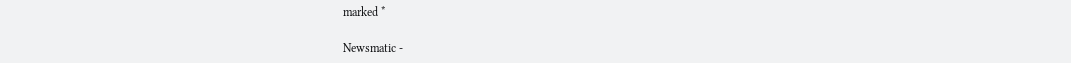marked *

Newsmatic -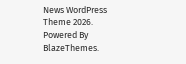News WordPress Theme 2026. Powered By BlazeThemes.